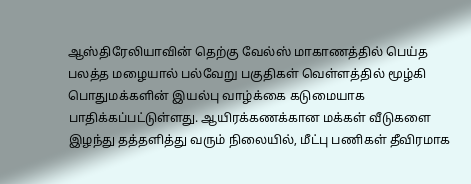ஆஸ்திரேலியாவின் தெற்கு வேல்ஸ் மாகாணத்தில் பெய்த பலத்த மழையால் பல்வேறு பகுதிகள் வெள்ளத்தில் மூழ்கி பொதுமக்களின் இயல்பு வாழ்க்கை கடுமையாக பாதிக்கப்பட்டுள்ளது. ஆயிரக்கணக்கான மக்கள் வீடுகளை இழந்து தத்தளித்து வரும் நிலையில், மீட்பு பணிகள் தீவிரமாக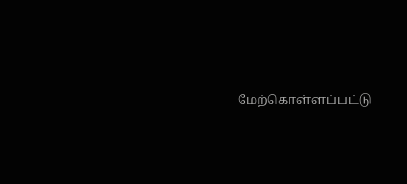மேற்கொள்ளப்பட்டு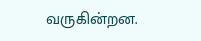வருகின்றன.